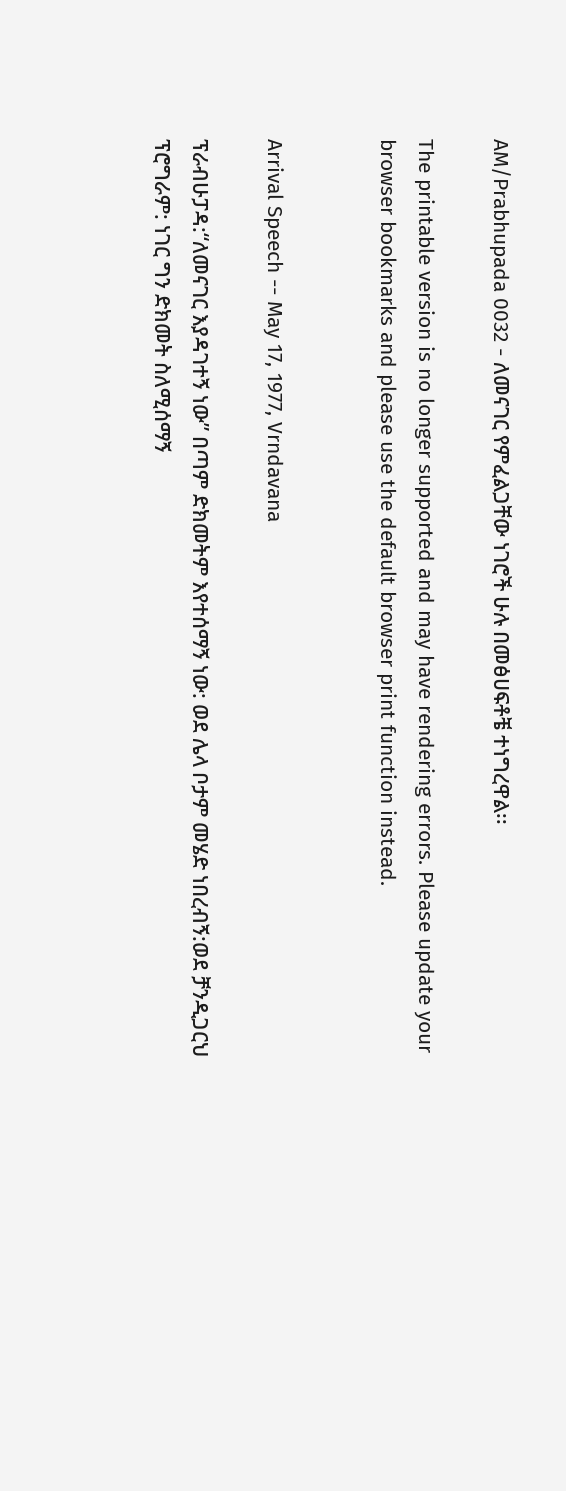AM/Prabhupada 0032 - ለመናገር የምፈልጋቸው ነገሮች ሁሉ በመፅሀፍቶቼ ተነግረዋል፡፡

The printable version is no longer supported and may have rendering errors. Please update your browser bookmarks and please use the default browser print function instead.


Arrival Speech -- May 17, 1977, Vrndavana

ፕራብሁፓዳ:“ለመናገር እያዳገተኝ ነው” በጣም ድክመትም እየተሰማኝ ነው: ወደ ሌላ ቦታም መሄድ ነበረብኝ:ወደ ቻንዲጋርህ ፕሮግራም: ነገር ግን ድክመት ስለሚሰማኝ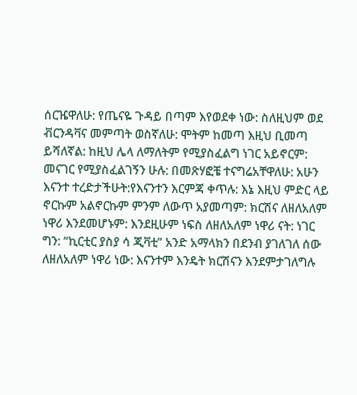ሰርዤዋለሁ: የጤናዬ ጉዳይ በጣም እየወደቀ ነው: ስለዚህም ወደ ቭርንዳቫና መምጣት ወስኛለሁ: ሞትም ከመጣ እዚህ ቢመጣ ይሻለኛል: ከዚህ ሌላ ለማለትም የሚያስፈልግ ነገር አይኖርም: መናገር የሚያስፈልገኝን ሁሉ: በመጽሃፎቼ ተናግሬአቸዋለሁ: አሁን እናንተ ተረድታችሁት:የእናንተን እርምጃ ቀጥሉ: እኔ እዚህ ምድር ላይ ኖርኩም አልኖርኩም ምንም ለውጥ አያመጣም: ክርሽና ለዘለአለም ነዋሪ እንደመሆኑም: እንደዚሁም ነፍስ ለዘለአለም ነዋሪ ናት: ነገር ግን: “ኪርቲር ያስያ ሳ ጂቫቲ” አንድ አማላክን በደንብ ያገለገለ ሰው ለዘለአለም ነዋሪ ነው: እናንተም እንዴት ክርሽናን እንደምታገለግሉ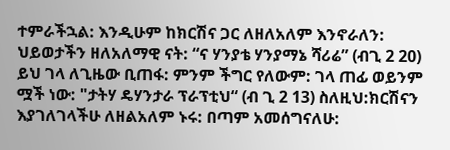ተምራችኋል: እንዲሁም ከክርሽና ጋር ለዘለአለም እንኖራለን: ህይወታችን ዘለአለማዊ ናት: “ና ሃንያቴ ሃንያማኔ ሻሪሬ” (ብጊ 2 20) ይህ ገላ ለጊዜው ቢጠፋ: ምንም ችግር የለውም: ገላ ጠፊ ወይንም ሟች ነው: "ታትሃ ዴሃንታራ ፕራፕቲህ“ (ብ ጊ 2 13) ስለዚህ:ክርሽናን እያገለገላችሁ ለዘልአለም ኑሩ: በጣም አመሰግናለሁ: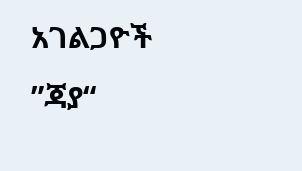አገልጋዮች ”ጃያ“